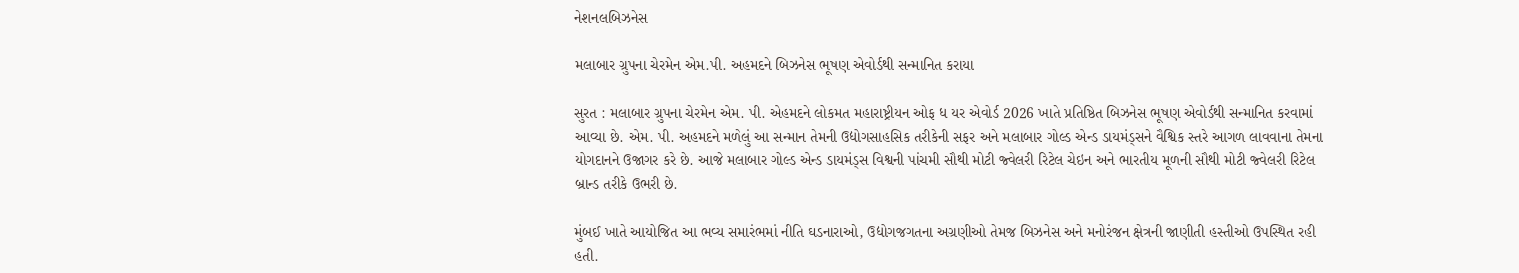નેશનલબિઝનેસ

મલાબાર ગ્રુપના ચેરમેન એમ.પી. અહમદને બિઝનેસ ભૂષણ એવોર્ડથી સન્માનિત કરાયા

સુરત : મલાબાર ગ્રુપના ચેરમેન એમ. પી. એહમદને લોકમત મહારાષ્ટ્રીયન ઓફ ધ યર એવોર્ડ 2026 ખાતે પ્રતિષ્ઠિત બિઝનેસ ભૂષણ એવોર્ડથી સન્માનિત કરવામાં આવ્યા છે. એમ. પી. અહમદને મળેલું આ સન્માન તેમની ઉદ્યોગસાહસિક તરીકેની સફર અને મલાબાર ગોલ્ડ એન્ડ ડાયમંડ્સને વૈશ્વિક સ્તરે આગળ લાવવાના તેમના યોગદાનને ઉજાગર કરે છે. આજે મલાબાર ગોલ્ડ એન્ડ ડાયમંડ્સ વિશ્વની પાંચમી સૌથી મોટી જ્વેલરી રિટેલ ચેઇન અને ભારતીય મૂળની સૌથી મોટી જ્વેલરી રિટેલ બ્રાન્ડ તરીકે ઉભરી છે.

મુંબઈ ખાતે આયોજિત આ ભવ્ય સમારંભમાં નીતિ ઘડનારાઓ, ઉદ્યોગજગતના અગ્રણીઓ તેમજ બિઝનેસ અને મનોરંજન ક્ષેત્રની જાણીતી હસ્તીઓ ઉપસ્થિત રહી હતી.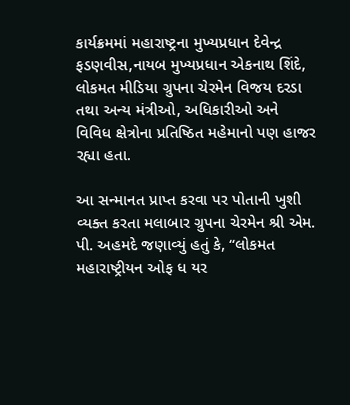કાર્યક્રમમાં મહારાષ્ટ્રના મુખ્યપ્રધાન દેવેન્દ્ર ફડણવીસ,નાયબ મુખ્યપ્રધાન એકનાથ શિંદે, લોકમત મીડિયા ગ્રુપના ચેરમેન વિજય દરડા તથા અન્ય મંત્રીઓ, અધિકારીઓ અને વિવિધ ક્ષેત્રોના પ્રતિષ્ઠિત મહેમાનો પણ હાજર રહ્યા હતા.

આ સન્માનત પ્રાપ્ત કરવા પર પોતાની ખુશી વ્યક્ત કરતા મલાબાર ગ્રુપના ચેરમેન શ્રી એમ. પી. અહમદે જણાવ્યું હતું કે, “લોકમત મહારાષ્ટ્રીયન ઓફ ધ યર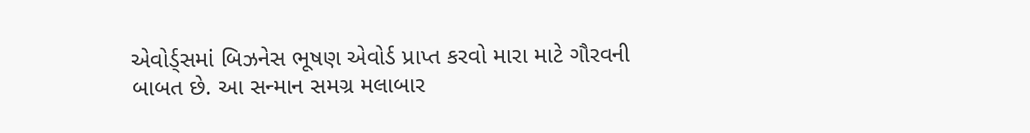એવોર્ડ્સમાં બિઝનેસ ભૂષણ એવોર્ડ પ્રાપ્ત કરવો મારા માટે ગૌરવની બાબત છે. આ સન્માન સમગ્ર મલાબાર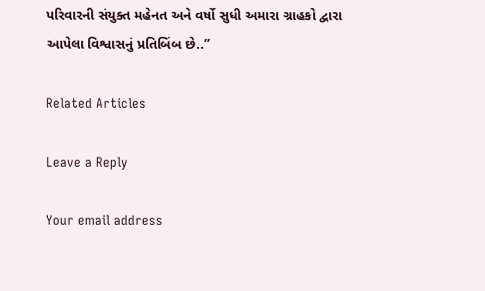પરિવારની સંયુક્ત મહેનત અને વર્ષો સુધી અમારા ગ્રાહકો દ્વારા આપેલા વિશ્વાસનું પ્રતિબિંબ છે..”

Related Articles

Leave a Reply

Your email address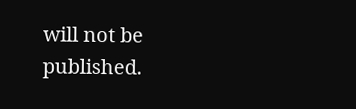will not be published.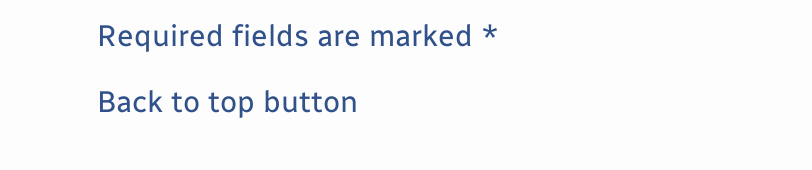Required fields are marked *

Back to top button